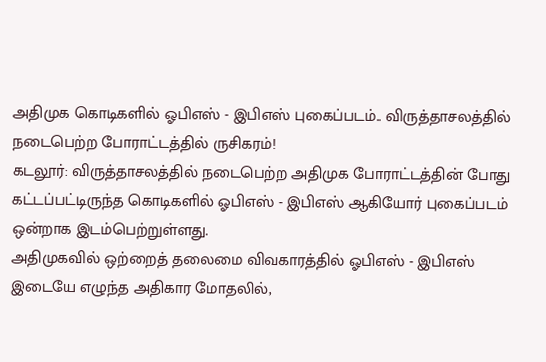அதிமுக கொடிகளில் ஓபிஎஸ் - இபிஎஸ் புகைப்படம்.. விருத்தாசலத்தில் நடைபெற்ற போராட்டத்தில் ருசிகரம்!
கடலூர்: விருத்தாசலத்தில் நடைபெற்ற அதிமுக போராட்டத்தின் போது கட்டப்பட்டிருந்த கொடிகளில் ஓபிஎஸ் - இபிஎஸ் ஆகியோர் புகைப்படம் ஒன்றாக இடம்பெற்றுள்ளது.
அதிமுகவில் ஒற்றைத் தலைமை விவகாரத்தில் ஓபிஎஸ் - இபிஎஸ் இடையே எழுந்த அதிகார மோதலில்,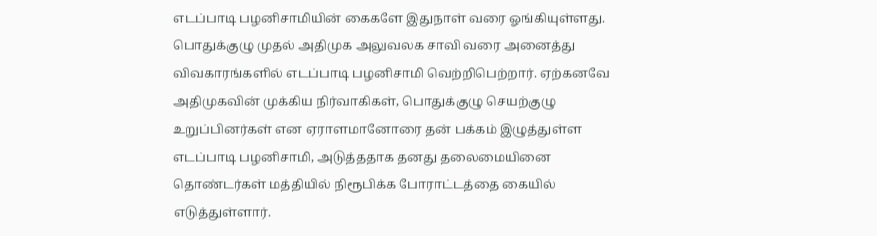எடப்பாடி பழனிசாமியின் கைகளே இதுநாள் வரை ஓங்கியுள்ளது. பொதுக்குழு முதல் அதிமுக அலுவலக சாவி வரை அனைத்து விவகாரங்களில் எடப்பாடி பழனிசாமி வெற்றிபெற்றார். ஏற்கனவே அதிமுகவின் முக்கிய நிர்வாகிகள், பொதுக்குழு செயற்குழு உறுப்பினர்கள் என ஏராளமானோரை தன் பக்கம் இழுத்துள்ள எடப்பாடி பழனிசாமி, அடுத்ததாக தனது தலைமையினை தொண்டர்கள் மத்தியில் நிரூபிக்க போராட்டத்தை கையில் எடுத்துள்ளார்.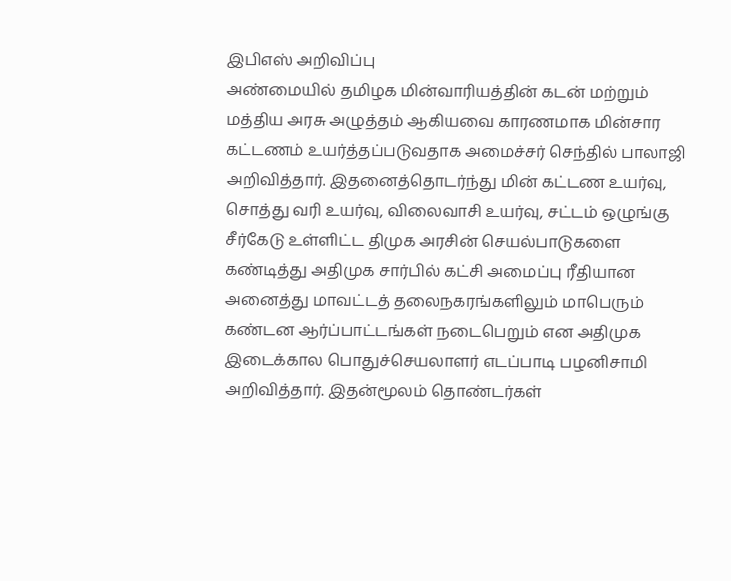இபிஎஸ் அறிவிப்பு
அண்மையில் தமிழக மின்வாரியத்தின் கடன் மற்றும் மத்திய அரசு அழுத்தம் ஆகியவை காரணமாக மின்சார கட்டணம் உயர்த்தப்படுவதாக அமைச்சர் செந்தில் பாலாஜி அறிவித்தார். இதனைத்தொடர்ந்து மின் கட்டண உயர்வு, சொத்து வரி உயர்வு, விலைவாசி உயர்வு, சட்டம் ஒழுங்கு சீர்கேடு உள்ளிட்ட திமுக அரசின் செயல்பாடுகளை கண்டித்து அதிமுக சார்பில் கட்சி அமைப்பு ரீதியான அனைத்து மாவட்டத் தலைநகரங்களிலும் மாபெரும் கண்டன ஆர்ப்பாட்டங்கள் நடைபெறும் என அதிமுக இடைக்கால பொதுச்செயலாளர் எடப்பாடி பழனிசாமி அறிவித்தார். இதன்மூலம் தொண்டர்கள்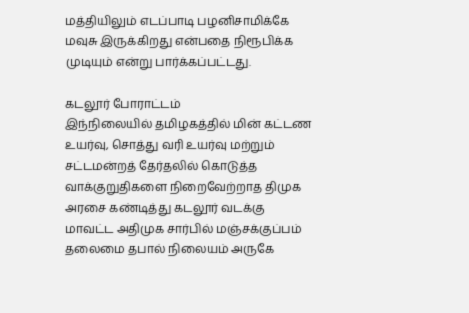மத்தியிலும் எடப்பாடி பழனிசாமிக்கே மவுசு இருக்கிறது என்பதை நிரூபிக்க முடியும் என்று பார்க்கப்பட்டது.

கடலூர் போராட்டம்
இந்நிலையில் தமிழகத்தில் மின் கட்டண உயர்வு, சொத்து வரி உயர்வு மற்றும் சட்டமன்றத் தேர்தலில் கொடுத்த வாக்குறுதிகளை நிறைவேற்றாத திமுக அரசை கண்டித்து கடலூர் வடக்கு மாவட்ட அதிமுக சார்பில் மஞ்சக்குப்பம் தலைமை தபால் நிலையம் அருகே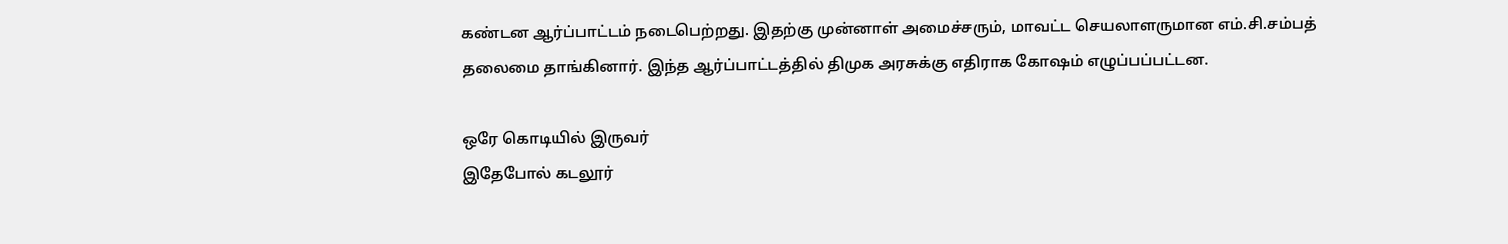கண்டன ஆர்ப்பாட்டம் நடைபெற்றது. இதற்கு முன்னாள் அமைச்சரும், மாவட்ட செயலாளருமான எம்.சி.சம்பத் தலைமை தாங்கினார். இந்த ஆர்ப்பாட்டத்தில் திமுக அரசுக்கு எதிராக கோஷம் எழுப்பப்பட்டன.

ஒரே கொடியில் இருவர்
இதேபோல் கடலூர்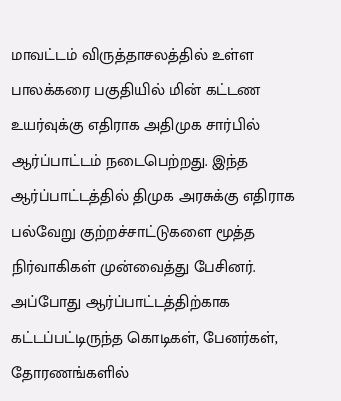மாவட்டம் விருத்தாசலத்தில் உள்ள பாலக்கரை பகுதியில் மின் கட்டண உயர்வுக்கு எதிராக அதிமுக சார்பில் ஆர்ப்பாட்டம் நடைபெற்றது. இந்த ஆர்ப்பாட்டத்தில் திமுக அரசுக்கு எதிராக பல்வேறு குற்றச்சாட்டுகளை மூத்த நிர்வாகிகள் முன்வைத்து பேசினர். அப்போது ஆர்ப்பாட்டத்திற்காக கட்டப்பட்டிருந்த கொடிகள், பேனர்கள், தோரணங்களில்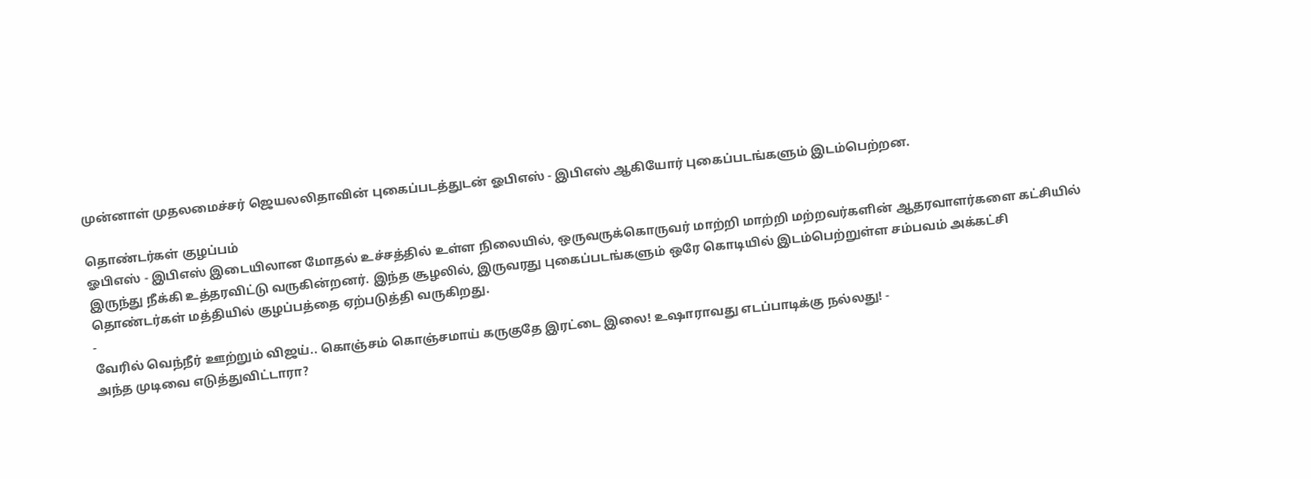முன்னாள் முதலமைச்சர் ஜெயலலிதாவின் புகைப்படத்துடன் ஓபிஎஸ் - இபிஎஸ் ஆகியோர் புகைப்படங்களும் இடம்பெற்றன.

தொண்டர்கள் குழப்பம்
ஓபிஎஸ் - இபிஎஸ் இடையிலான மோதல் உச்சத்தில் உள்ள நிலையில், ஒருவருக்கொருவர் மாற்றி மாற்றி மற்றவர்களின் ஆதரவாளர்களை கட்சியில் இருந்து நீக்கி உத்தரவிட்டு வருகின்றனர். இந்த சூழலில், இருவரது புகைப்படங்களும் ஒரே கொடியில் இடம்பெற்றுள்ள சம்பவம் அக்கட்சி தொண்டர்கள் மத்தியில் குழப்பத்தை ஏற்படுத்தி வருகிறது.
-
வேரில் வெந்நீர் ஊற்றும் விஜய்.. கொஞ்சம் கொஞ்சமாய் கருகுதே இரட்டை இலை! உஷாராவது எடப்பாடிக்கு நல்லது! -
அந்த முடிவை எடுத்துவிட்டாரா?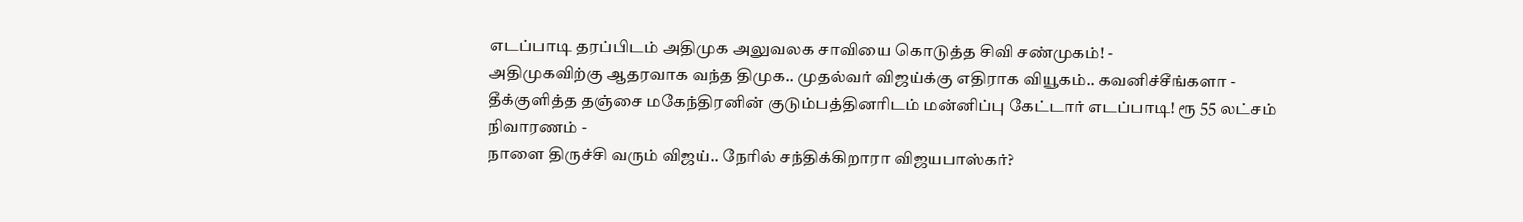எடப்பாடி தரப்பிடம் அதிமுக அலுவலக சாவியை கொடுத்த சிவி சண்முகம்! -
அதிமுகவிற்கு ஆதரவாக வந்த திமுக.. முதல்வர் விஜய்க்கு எதிராக வியூகம்.. கவனிச்சீங்களா -
தீக்குளித்த தஞ்சை மகேந்திரனின் குடும்பத்தினரிடம் மன்னிப்பு கேட்டார் எடப்பாடி! ரூ 55 லட்சம் நிவாரணம் -
நாளை திருச்சி வரும் விஜய்.. நேரில் சந்திக்கிறாரா விஜயபாஸ்கர்?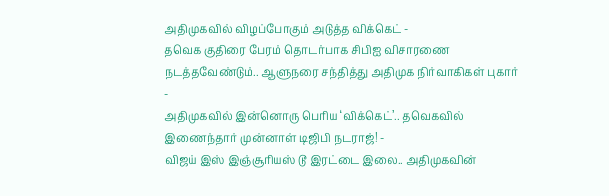அதிமுகவில் விழப்போகும் அடுத்த விக்கெட் -
தவெக குதிரை பேரம் தொடர்பாக சிபிஐ விசாரணை நடத்தவேண்டும்.. ஆளுநரை சந்தித்து அதிமுக நிர்வாகிகள் புகார் -
அதிமுகவில் இன்னொரு பெரிய ‘விக்கெட்’.. தவெகவில் இணைந்தார் முன்னாள் டிஜிபி நடராஜ்! -
விஜய் இஸ் இஞ்சூரியஸ் டூ இரட்டை இலை.. அதிமுகவின்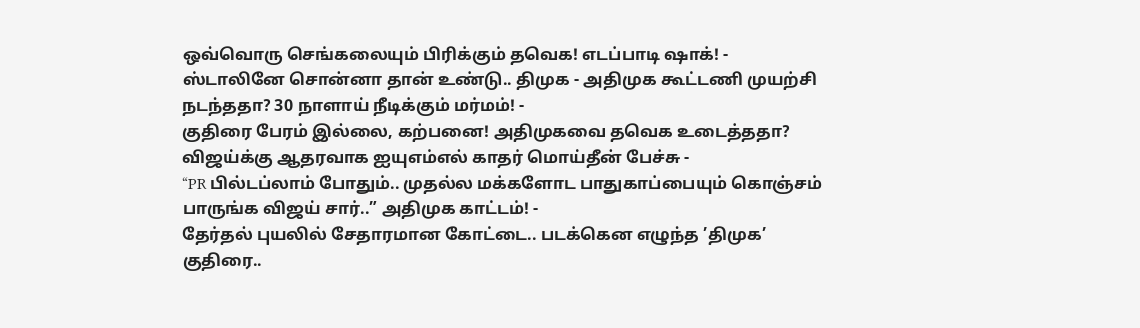ஒவ்வொரு செங்கலையும் பிரிக்கும் தவெக! எடப்பாடி ஷாக்! -
ஸ்டாலினே சொன்னா தான் உண்டு.. திமுக - அதிமுக கூட்டணி முயற்சி நடந்ததா? 30 நாளாய் நீடிக்கும் மர்மம்! -
குதிரை பேரம் இல்லை, கற்பனை! அதிமுகவை தவெக உடைத்ததா? விஜய்க்கு ஆதரவாக ஐயுஎம்எல் காதர் மொய்தீன் பேச்சு -
“PR பில்டப்லாம் போதும்.. முதல்ல மக்களோட பாதுகாப்பையும் கொஞ்சம் பாருங்க விஜய் சார்..” அதிமுக காட்டம்! -
தேர்தல் புயலில் சேதாரமான கோட்டை.. படக்கென எழுந்த ’திமுக’ குதிரை..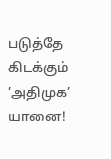படுத்தே கிடக்கும் ’அதிமுக’ யானை!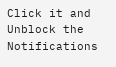Click it and Unblock the Notifications